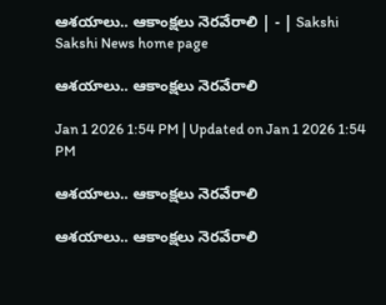ఆశయాలు.. ఆకాంక్షలు నెరవేరాలి | - | Sakshi
Sakshi News home page

ఆశయాలు.. ఆకాంక్షలు నెరవేరాలి

Jan 1 2026 1:54 PM | Updated on Jan 1 2026 1:54 PM

ఆశయాలు.. ఆకాంక్షలు నెరవేరాలి

ఆశయాలు.. ఆకాంక్షలు నెరవేరాలి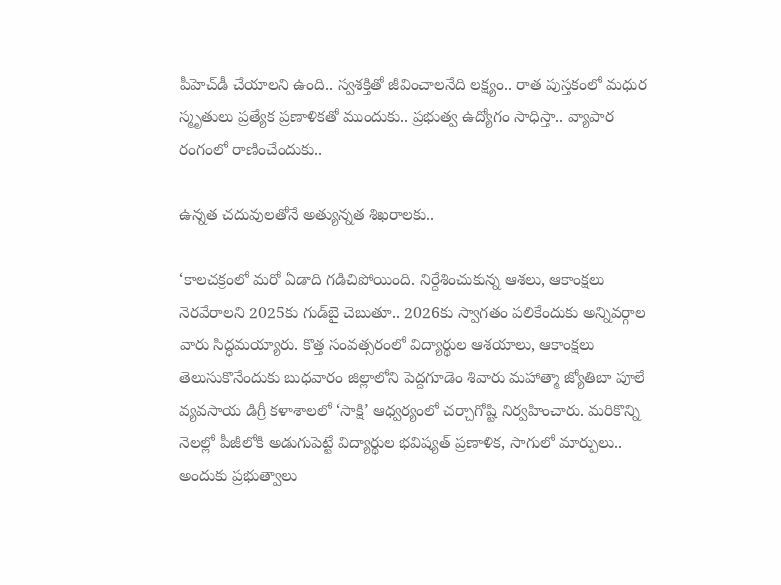పీహెచ్‌డీ చేయాలని ఉంది.. స్వశక్తితో జీవించాలనేది లక్ష్యం.. రాత పుస్తకంలో మధుర స్మృతులు ప్రత్యేక ప్రణాళికతో ముందుకు.. ప్రభుత్వ ఉద్యోగం సాధిస్తా.. వ్యాపార రంగంలో రాణించేందుకు..

ఉన్నత చదువులతోనే అత్యున్నత శిఖరాలకు..

‘కాలచక్రంలో మరో ఏడాది గడిచిపోయింది. నిర్దేశించుకున్న ఆశలు, ఆకాంక్షలు నెరవేరాలని 2025కు గుడ్‌బై చెబుతూ.. 2026కు స్వాగతం పలికేందుకు అన్నివర్గాల వారు సిద్ధమయ్యారు. కొత్త సంవత్సరంలో విద్యార్థుల ఆశయాలు, ఆకాంక్షలు తెలుసుకొనేందుకు బుధవారం జిల్లాలోని పెద్దగూడెం శివారు మహాత్మా జ్యోతిబా పూలే వ్యవసాయ డిగ్రీ కళాశాలలో ‘సాక్షి’ ఆధ్వర్యంలో చర్చాగోష్టి నిర్వహించారు. మరికొన్ని నెలల్లో పీజీలోకి అడుగుపెట్టే విద్యార్థుల భవిష్యత్‌ ప్రణాళిక, సాగులో మార్పులు.. అందుకు ప్రభుత్వాలు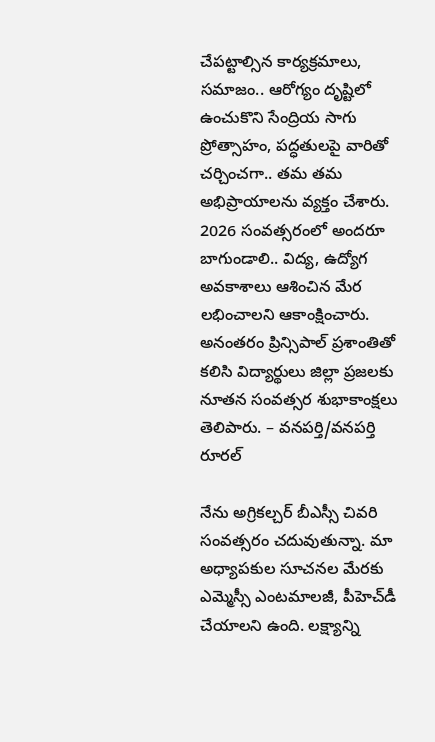చేపట్టాల్సిన కార్యక్రమాలు, సమాజం.. ఆరోగ్యం దృష్టిలో ఉంచుకొని సేంద్రియ సాగు ప్రోత్సాహం, పద్ధతులపై వారితో చర్చించగా.. తమ తమ అభిప్రాయాలను వ్యక్తం చేశారు. 2026 సంవత్సరంలో అందరూ బాగుండాలి.. విద్య, ఉద్యోగ అవకాశాలు ఆశించిన మేర లభించాలని ఆకాంక్షించారు. అనంతరం ప్రిన్సిపాల్‌ ప్రశాంతితో కలిసి విద్యార్థులు జిల్లా ప్రజలకు నూతన సంవత్సర శుభాకాంక్షలు తెలిపారు. – వనపర్తి/వనపర్తి రూరల్‌

నేను అగ్రికల్చర్‌ బీఎస్సీ చివరి సంవత్సరం చదువుతున్నా. మా అధ్యాపకుల సూచనల మేరకు ఎమ్మెస్సీ ఎంటమాలజీ, పీహెచ్‌డీ చేయాలని ఉంది. లక్ష్యాన్ని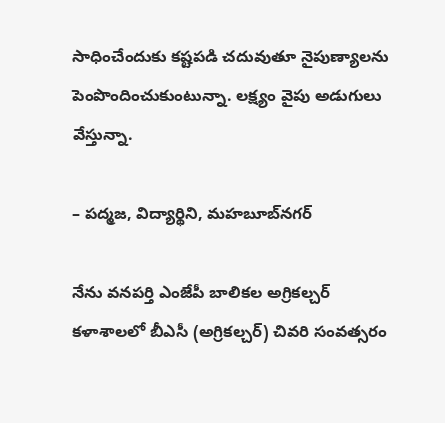సాధించేందుకు కష్టపడి చదువుతూ నైపుణ్యాలను పెంపొందించుకుంటున్నా. లక్ష్యం వైపు అడుగులు వేస్తున్నా.

– పద్మజ, విద్యార్థిని, మహబూబ్‌నగర్‌

నేను వనపర్తి ఎంజేపీ బాలికల అగ్రికల్చర్‌ కళాశాలలో బీఎసీ (అగ్రికల్చర్‌) చివరి సంవత్సరం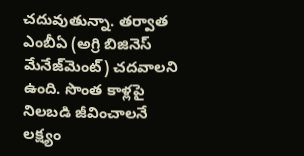చదువుతున్నా. తర్వాత ఎంబీఏ (అగ్రి బిజినెస్‌ మేనేజ్‌మెంట్‌) చదవాలని ఉంది. సొంత కాళ్లపై నిలబడి జీవించాలనే లక్ష్యం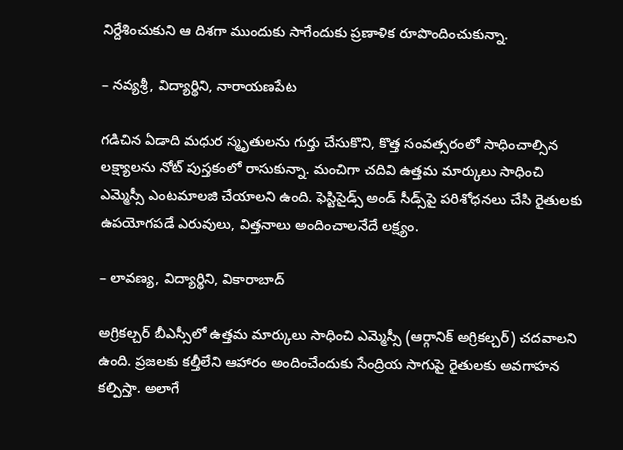నిర్దేశించుకుని ఆ దిశగా ముందుకు సాగేందుకు ప్రణాళిక రూపొందించుకున్నా.

– నవ్యశ్రీ, విద్యార్థిని, నారాయణపేట

గడిచిన ఏడాది మధుర స్మృతులను గుర్తు చేసుకొని, కొత్త సంవత్సరంలో సాధించాల్సిన లక్ష్యాలను నోట్‌ పుస్తకంలో రాసుకున్నా. మంచిగా చదివి ఉత్తమ మార్కులు సాధించి ఎమ్మెస్సీ ఎంటమాలజి చేయాలని ఉంది. ఫెస్టిసైడ్స్‌ అండ్‌ సీడ్స్‌పై పరిశోధనలు చేసి రైతులకు ఉపయోగపడే ఎరువులు, విత్తనాలు అందించాలనేదే లక్ష్యం.

– లావణ్య, విద్యార్థిని, వికారాబాద్‌

అగ్రికల్చర్‌ బీఎస్సీలో ఉత్తమ మార్కులు సాధించి ఎమ్మెస్సీ (ఆర్గానిక్‌ అగ్రికల్చర్‌) చదవాలని ఉంది. ప్రజలకు కల్తీలేని ఆహారం అందించేందుకు సేంద్రియ సాగుపై రైతులకు అవగాహన కల్పిస్తా. అలాగే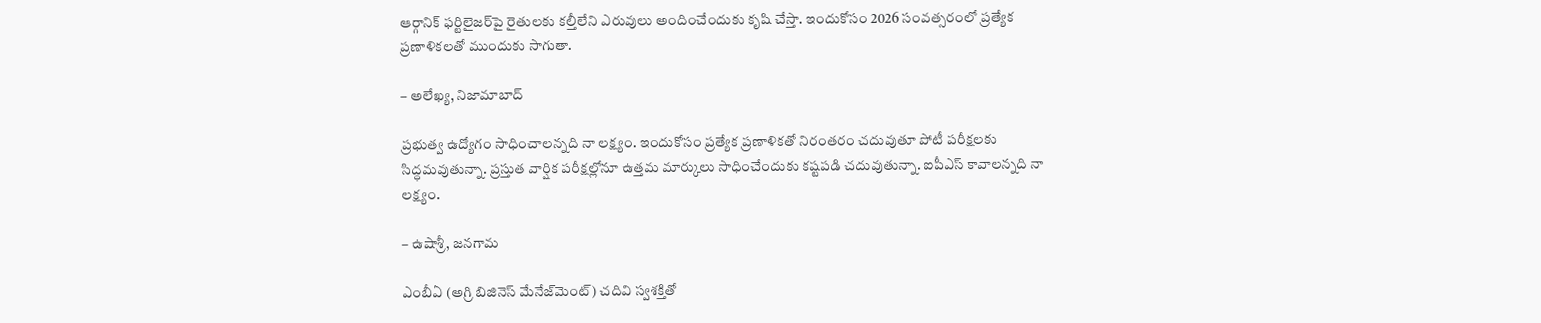ఆర్గానిక్‌ ఫర్టిలైజర్‌పై రైతులకు కల్తీలేని ఎరువులు అందించేందుకు కృషి చేస్తా. ఇందుకోసం 2026 సంవత్సరంలో ప్రత్యేక ప్రణాళికలతో ముందుకు సాగుతా.

– అలేఖ్య, నిజామాబాద్‌

ప్రభుత్వ ఉద్యోగం సాధించాలన్నది నా లక్ష్యం. ఇందుకోసం ప్రత్యేక ప్రణాళికతో నిరంతరం చదువుతూ పోటీ పరీక్షలకు సిద్ధమవుతున్నా. ప్రస్తుత వార్షిక పరీక్షల్లోనూ ఉత్తమ మార్కులు సాధించేందుకు కష్టపడి చదువుతున్నా. ఐపీఎస్‌ కావాలన్నది నా లక్ష్యం.

– ఉషాశ్రీ, జనగామ

ఎంబీఏ (అగ్రి బిజినెస్‌ మేనేజ్‌మెంట్‌) చదివి స్వశక్తితో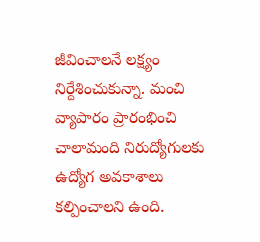జీవించాలనే లక్ష్యం నిర్దేశించుకున్నా. మంచి వ్యాపారం ప్రారంభించి చాలామంది నిరుద్యోగులకు ఉద్యోగ అవకాశాలు కల్పించాలని ఉంది.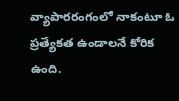వ్యాపారరంగంలో నాకంటూ ఓ ప్రత్యేకత ఉండాలనే కోరిక ఉంది.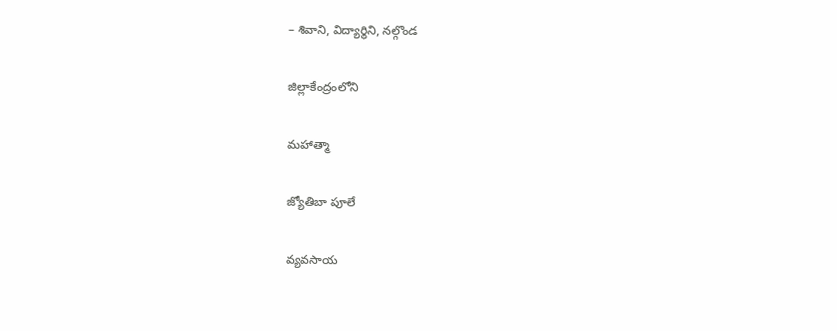– శివాని, విద్యార్థిని, నల్గొండ

జిల్లాకేంద్రంలోని

మహాత్మా

జ్యోతిబా పూలే

వ్యవసాయ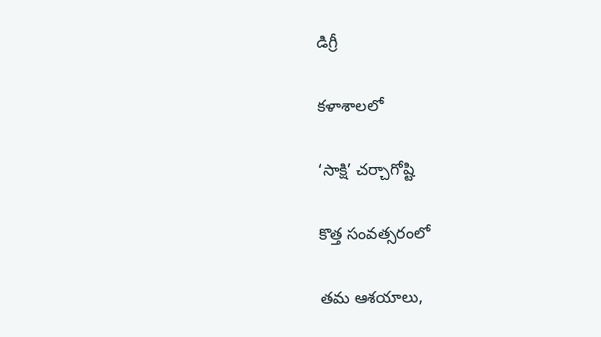డిగ్రీ

కళాశాలలో

‘సాక్షి’ చర్చాగోష్టి

కొత్త సంవత్సరంలో

తమ ఆశయాలు,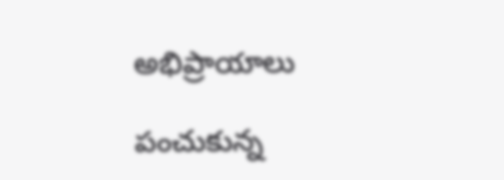అభిప్రాయాలు

పంచుకున్న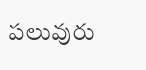పలువురు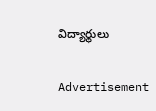విద్యార్థులు

Advertisement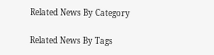Related News By Category

Related News By Tags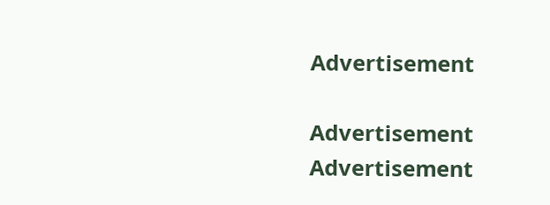Advertisement

Advertisement
Advertisement